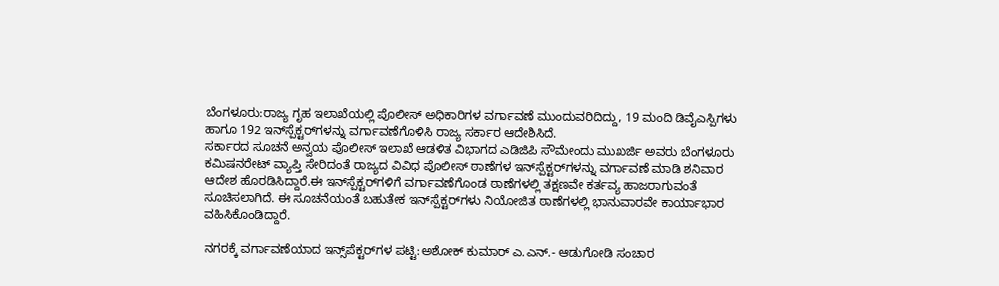ಬೆಂಗಳೂರು:ರಾಜ್ಯ ಗೃಹ ಇಲಾಖೆಯಲ್ಲಿ ಪೊಲೀಸ್ ಅಧಿಕಾರಿಗಳ ವರ್ಗಾವಣೆ ಮುಂದುವರಿದಿದ್ದು, 19 ಮಂದಿ ಡಿವೈಎಸ್ಪಿಗಳು ಹಾಗೂ 192 ಇನ್‌ಸ್ಪೆಕ್ಟರ್‌ಗಳನ್ನು ವರ್ಗಾವಣೆಗೊಳಿಸಿ ರಾಜ್ಯ ಸರ್ಕಾರ ಆದೇಶಿಸಿದೆ.
ಸರ್ಕಾರದ ಸೂಚನೆ ಅನ್ವಯ ಪೊಲೀಸ್ ಇಲಾಖೆ ಆಡಳಿತ ವಿಭಾಗದ ಎಡಿಜಿಪಿ ಸೌಮೇಂದು ಮುಖರ್ಜಿ ಅವರು ಬೆಂಗಳೂರು ಕಮಿಷನರೇಟ್ ವ್ಯಾಪ್ತಿ ಸೇರಿದಂತೆ ರಾಜ್ಯದ ವಿವಿಧ ಪೊಲೀಸ್ ಠಾಣೆಗಳ ಇನ್‌ಸ್ಪೆಕ್ಟರ್‌ಗಳನ್ನು ವರ್ಗಾವಣೆ ಮಾಡಿ ಶನಿವಾರ ಆದೇಶ ಹೊರಡಿಸಿದ್ದಾರೆ.ಈ ಇನ್‌ಸ್ಪೆಕ್ಟರ್‌ಗಳಿಗೆ ವರ್ಗಾವಣೆಗೊಂಡ ಠಾಣೆಗಳಲ್ಲಿ ತಕ್ಷಣವೇ ಕರ್ತವ್ಯ ಹಾಜರಾಗುವಂತೆ ಸೂಚಿಸಲಾಗಿದೆ. ಈ ಸೂಚನೆಯಂತೆ ಬಹುತೇಕ ಇನ್‌ಸ್ಪೆಕ್ಟರ್‌ಗಳು ನಿಯೋಜಿತ ಠಾಣೆಗಳಲ್ಲಿ ಭಾನುವಾರವೇ ಕಾರ್ಯಾಭಾರ ವಹಿಸಿಕೊಂಡಿದ್ದಾರೆ.

ನಗರಕ್ಕೆ ವರ್ಗಾವಣೆಯಾದ ಇನ್ಸ್‌ಪೆಕ್ಟರ್‌ಗಳ ಪಟ್ಟಿ:ಅಶೋಕ್ ಕುಮಾರ್ ಎ.ಎನ್.- ಆಡುಗೋಡಿ ಸಂಚಾರ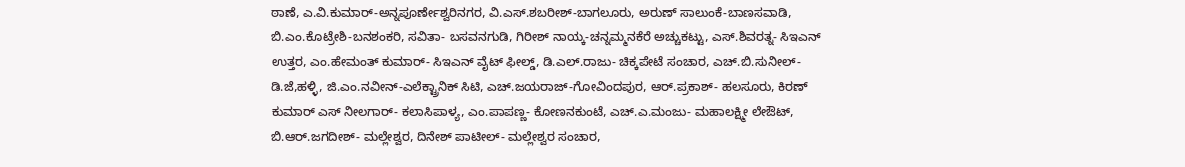ಠಾಣೆ, ಎ.ವಿ.ಕುಮಾರ್-ಅನ್ನಪೂರ್ಣೇಶ್ವರಿನಗರ, ವಿ.ಎಸ್.ಶಬರೀಶ್-ಬಾಗಲೂರು, ಅರುಣ್ ಸಾಲುಂಕೆ-ಬಾಣಸವಾಡಿ, ಬಿ.ಎಂ.ಕೊಟ್ರೇಶಿ-ಬನಶಂಕರಿ, ಸವಿತಾ- ಬಸವನಗುಡಿ, ಗಿರೀಶ್ ನಾಯ್ಕ-ಚನ್ನಮ್ಮನಕೆರೆ ಅಚ್ಚುಕಟ್ಟು, ಎಸ್.ಶಿವರತ್ನ- ಸಿಇಎನ್ ಉತ್ತರ, ಎಂ.ಹೇಮಂತ್ ಕುಮಾರ್- ಸಿಇಎನ್ ವೈಟ್ ಫೀಲ್ಡ್, ಡಿ.ಎಲ್.ರಾಜು- ಚಿಕ್ಕಪೇಟೆ ಸಂಚಾರ, ಎಚ್.ಬಿ.ಸುನೀಲ್- ಡಿ.ಜೆ,ಹಳ್ಳಿ, ಜಿ.ಎಂ.ನವೀನ್-ಎಲೆಕ್ಟ್ರಾನಿಕ್ ಸಿಟಿ, ಎಚ್.ಜಯರಾಜ್-ಗೋವಿಂದಪುರ, ಆರ್.ಪ್ರಕಾಶ್- ಹಲಸೂರು, ಕಿರಣ್ ಕುಮಾರ್ ಎಸ್ ನೀಲಗಾರ್- ಕಲಾಸಿಪಾಳ್ಯ, ಎಂ.ಪಾಪಣ್ಣ- ಕೋಣನಕುಂಟೆ, ಎಚ್.ಎ.ಮಂಜು- ಮಹಾಲಕ್ಷ್ಮೀ ಲೇಔಟ್, ಬಿ.ಆರ್.ಜಗದೀಶ್- ಮಲ್ಲೇಶ್ವರ, ದಿನೇಶ್ ಪಾಟೀಲ್- ಮಲ್ಲೇಶ್ವರ ಸಂಚಾರ,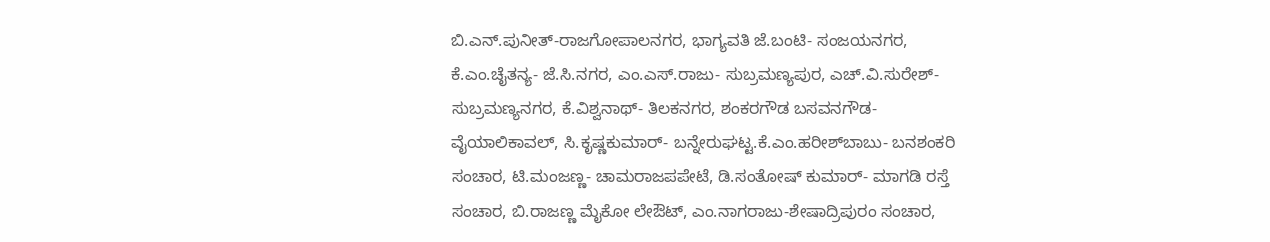ಬಿ.ಎನ್.ಪುನೀತ್-ರಾಜಗೋಪಾಲನಗರ, ಭಾಗ್ಯವತಿ ಜೆ.ಬಂಟಿ- ಸಂಜಯನಗರ, ಕೆ.ಎಂ.ಚೈತನ್ಯ- ಜೆ.ಸಿ.ನಗರ, ಎಂ.ಎಸ್.ರಾಜು- ಸುಬ್ರಮಣ್ಯಪುರ, ಎಚ್.ವಿ.ಸುರೇಶ್- ಸುಬ್ರಮಣ್ಯನಗರ, ಕೆ.ವಿಶ್ವನಾಥ್- ತಿಲಕನಗರ, ಶಂಕರಗೌಡ ಬಸವನಗೌಡ- ವೈಯಾಲಿಕಾವಲ್, ಸಿ.ಕೃಷ್ಣಕುಮಾರ್- ಬನ್ನೇರುಘಟ್ಟ.ಕೆ.ಎಂ.ಹರೀಶ್‌ಬಾಬು- ಬನಶಂಕರಿ ಸಂಚಾರ, ಟಿ.ಮಂಜಣ್ಣ- ಚಾಮರಾಜಪಪೇಟೆ, ಡಿ.ಸಂತೋಷ್ ಕುಮಾರ್- ಮಾಗಡಿ ರಸ್ತೆ ಸಂಚಾರ, ಬಿ.ರಾಜಣ್ಣ ಮೈಕೋ ಲೇಔಟ್, ಎಂ.ನಾಗರಾಜು-ಶೇಷಾದ್ರಿಪುರಂ ಸಂಚಾರ,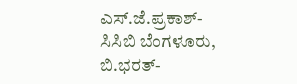ಎಸ್.ಜೆ.ಪ್ರಕಾಶ್-ಸಿಸಿಬಿ ಬೆಂಗಳೂರು, ಬಿ.ಭರತ್-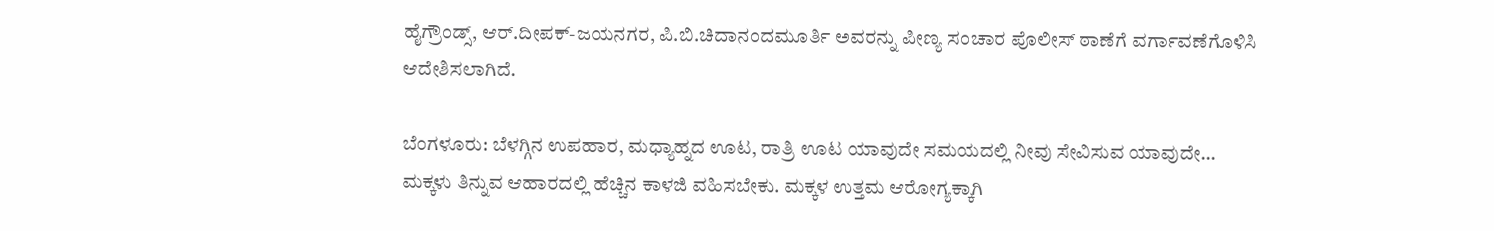ಹೈಗ್ರೌಂಡ್ಸ್, ಆರ್.ದೀಪಕ್-ಜಯನಗರ, ಪಿ.ಬಿ.ಚಿದಾನಂದಮೂರ್ತಿ ಅವರನ್ನು ಪೀಣ್ಯ ಸಂಚಾರ ಪೊಲೀಸ್ ಠಾಣೆಗೆ ವರ್ಗಾವಣೆಗೊಳಿಸಿ ಆದೇಶಿಸಲಾಗಿದೆ.

ಬೆಂಗಳೂರು: ಬೆಳಗ್ಗಿನ ಉಪಹಾರ, ಮಧ್ಯಾಹ್ನದ ಊಟ, ರಾತ್ರಿ ಊಟ ಯಾವುದೇ ಸಮಯದಲ್ಲಿ ನೀವು ಸೇವಿಸುವ ಯಾವುದೇ…
ಮಕ್ಕಳು ತಿನ್ನುವ ಆಹಾರದಲ್ಲಿ ಹೆಚ್ಚಿನ ಕಾಳಜಿ ವಹಿಸಬೇಕು. ಮಕ್ಕಳ ಉತ್ತಮ ಆರೋಗ್ಯಕ್ಕಾಗಿ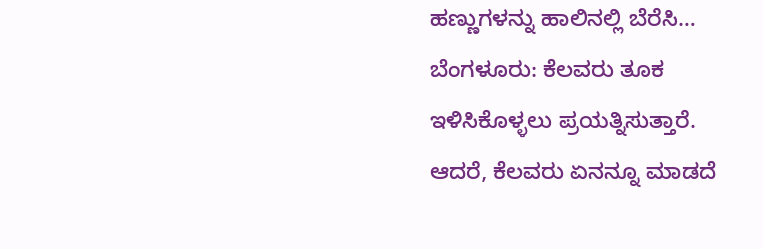ಹಣ್ಣುಗಳನ್ನು ಹಾಲಿನಲ್ಲಿ ಬೆರೆಸಿ…
ಬೆಂಗಳೂರು: ಕೆಲವರು ತೂಕ ಇಳಿಸಿಕೊಳ್ಳಲು ಪ್ರಯತ್ನಿಸುತ್ತಾರೆ. ಆದರೆ, ಕೆಲವರು ಏನನ್ನೂ ಮಾಡದೆ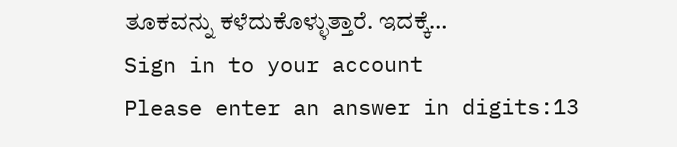ತೂಕವನ್ನು ಕಳೆದುಕೊಳ್ಳುತ್ತಾರೆ. ಇದಕ್ಕೆ…
Sign in to your account
Please enter an answer in digits:13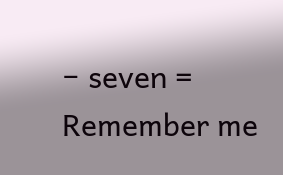− seven =
Remember me